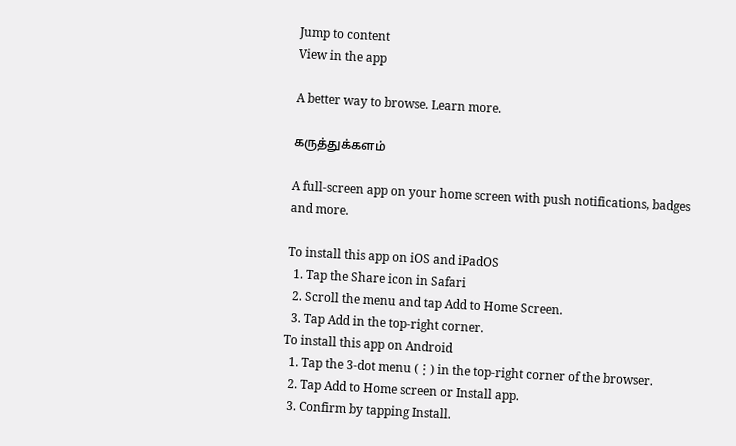Jump to content
View in the app

A better way to browse. Learn more.

கருத்துக்களம்

A full-screen app on your home screen with push notifications, badges and more.

To install this app on iOS and iPadOS
  1. Tap the Share icon in Safari
  2. Scroll the menu and tap Add to Home Screen.
  3. Tap Add in the top-right corner.
To install this app on Android
  1. Tap the 3-dot menu (⋮) in the top-right corner of the browser.
  2. Tap Add to Home screen or Install app.
  3. Confirm by tapping Install.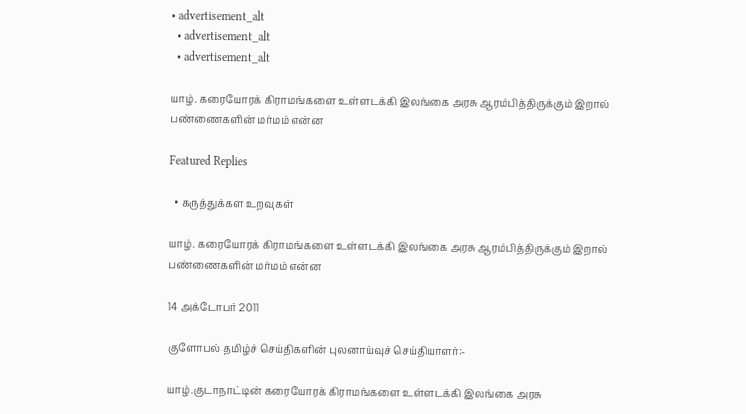• advertisement_alt
  • advertisement_alt
  • advertisement_alt

யாழ். கரையோரக் கிராமங்களை உள்ளடக்கி இலங்கை அரசு ஆரம்பித்திருக்கும் இறால் பண்ணைகளின் மர்மம் என்ன

Featured Replies

  • கருத்துக்கள உறவுகள்

யாழ். கரையோரக் கிராமங்களை உள்ளடக்கி இலங்கை அரசு ஆரம்பித்திருக்கும் இறால் பண்ணைகளின் மர்மம் என்ன

14 அக்டோபர் 2011

குளோபல் தமிழ்ச் செய்திகளின் புலனாய்வுச் செய்தியாளர்:-

யாழ்.குடாநாட்டின் கரையோரக் கிராமங்களை உள்ளடக்கி இலங்கை அரசு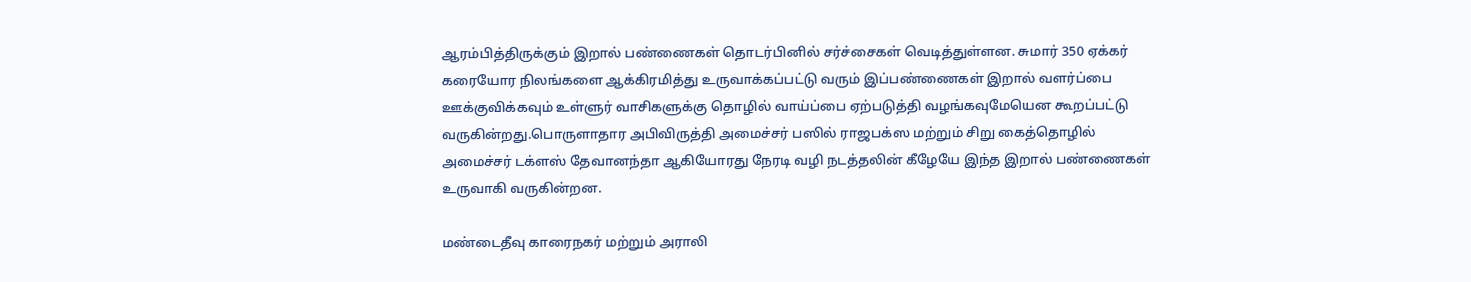ஆரம்பித்திருக்கும் இறால் பண்ணைகள் தொடர்பினில் சர்ச்சைகள் வெடித்துள்ளன. சுமார் 350 ஏக்கர் கரையோர நிலங்களை ஆக்கிரமித்து உருவாக்கப்பட்டு வரும் இப்பண்ணைகள் இறால் வளர்ப்பை ஊக்குவிக்கவும் உள்ளுர் வாசிகளுக்கு தொழில் வாய்ப்பை ஏற்படுத்தி வழங்கவுமேயென கூறப்பட்டு வருகின்றது.பொருளாதார அபிவிருத்தி அமைச்சர் பஸில் ராஜபக்ஸ மற்றும் சிறு கைத்தொழில் அமைச்சர் டக்ளஸ் தேவானந்தா ஆகியோரது நேரடி வழி நடத்தலின் கீழேயே இந்த இறால் பண்ணைகள் உருவாகி வருகின்றன.

மண்டைதீவு காரைநகர் மற்றும் அராலி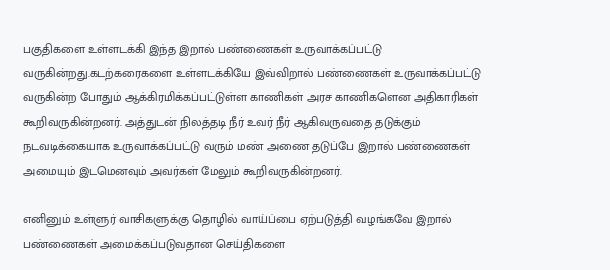பகுதிகளை உள்ளடக்கி இந்த இறால் பண்ணைகள் உருவாக்கப்பட்டு வருகின்றது.கடற்கரைகளை உள்ளடக்கியே இவ்விறால் பண்ணைகள் உருவாக்கப்பட்டு வருகின்ற போதும் ஆக்கிரமிக்கப்பட்டுள்ள காணிகள் அரச காணிகளென அதிகாரிகள் கூறிவருகின்றனர். அத்துடன் நிலத்தடி நீர் உவர் நீர் ஆகிவருவதை தடுக்கும் நடவடிக்கையாக உருவாக்கப்பட்டு வரும் மண் அணை தடுப்பே இறால் பண்ணைகள் அமையும் இடமெனவும் அவர்கள் மேலும் கூறிவருகின்றனர்.

எனினும் உள்ளுர் வாசிகளுக்கு தொழில் வாய்ப்பை ஏற்படுத்தி வழங்கவே இறால் பண்ணைகள் அமைக்கப்படுவதான செய்திகளை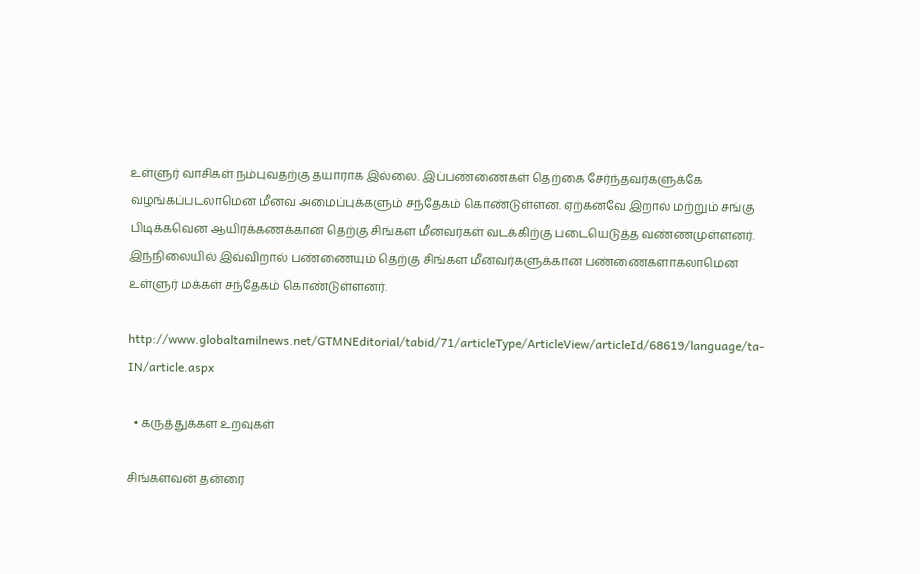உள்ளுர் வாசிகள் நம்புவதற்கு தயாராக இல்லை. இப்பண்ணைகள் தெற்கை சேர்ந்தவர்களுக்கே வழங்கப்படலாமென மீனவ அமைப்புக்களும் சந்தேகம் கொண்டுள்ளன. ஏற்கனவே இறால் மற்றும் சங்கு பிடிக்கவென ஆயிரக்கணக்கான தெற்கு சிங்கள மீனவர்கள் வடக்கிற்கு படையெடுத்த வண்ணமுள்ளனர். இந்நிலையில் இவ்விறால் பண்ணையும் தெற்கு சிங்கள மீனவர்களுக்கான பண்ணைகளாகலாமென உள்ளுர் மக்கள் சந்தேகம் கொண்டுள்ளனர்.

http://www.globaltamilnews.net/GTMNEditorial/tabid/71/articleType/ArticleView/articleId/68619/language/ta-IN/article.aspx

  • கருத்துக்கள உறவுகள்

சிங்களவன் தன்ரை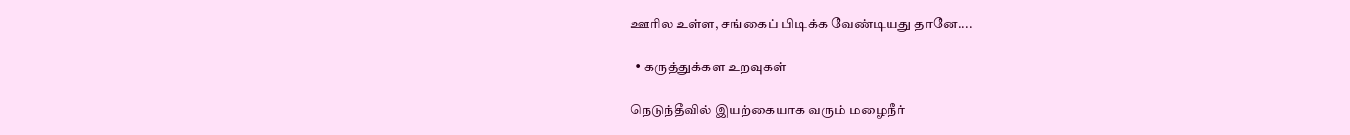ஊரில உள்ள, சங்கைப் பிடிக்க வேண்டியது தானே....

  • கருத்துக்கள உறவுகள்

நெடுந்தீவில் இயற்கையாக வரும் மழைநீர்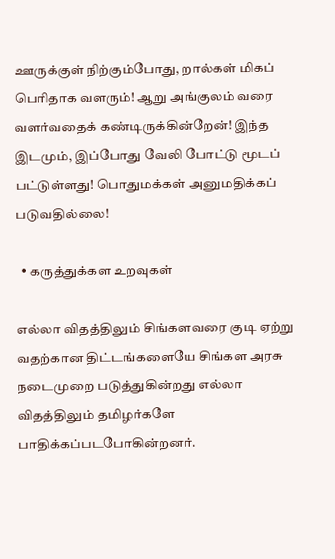ஊருக்குள் நிற்கும்போது, றால்கள் மிகப் பெரிதாக வளரும்! ஆறு அங்குலம் வரை வளர்வதைக் கண்டிருக்கின்றேன்! இந்த இடமும், இப்போது வேலி போட்டு மூடப் பட்டுள்ளது! பொதுமக்கள் அனுமதிக்கப் படுவதில்லை!

  • கருத்துக்கள உறவுகள்

எல்லா விதத்திலும் சிங்களவரை குடி ஏற்று வதற்கான திட்டங்களையே சிங்கள அரசு நடைமுறை படுத்துகின்றது எல்லா விதத்திலும் தமிழர்களே பாதிக்கப்படபோகின்றனர்.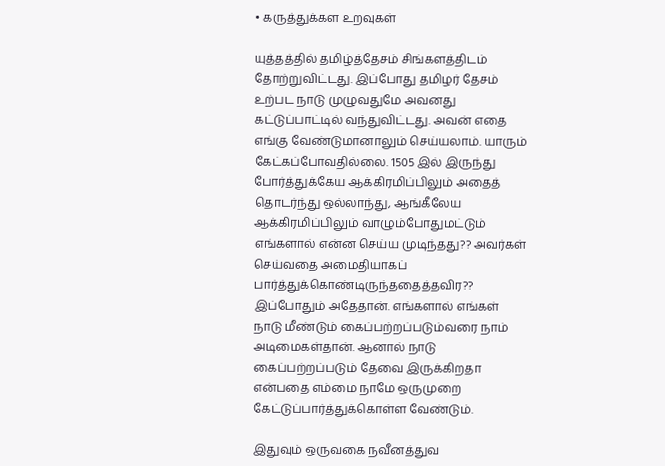• கருத்துக்கள உறவுகள்

யுத்தத்தில் தமிழ்த்தேசம் சிங்களத்திடம் தோற்றுவிட்டது. இப்போது தமிழர் தேசம் உற்பட நாடு முழுவதுமே அவனது கட்டுப்பாட்டில் வந்துவிட்டது. அவன் எதை எங்கு வேண்டுமானாலும் செய்யலாம். யாரும் கேட்கப்போவதில்லை. 1505 இல் இருந்து போர்த்துக்கேய ஆக்கிரமிப்பிலும் அதைத் தொடர்ந்து ஒல்லாந்து, ஆங்கீலேய ஆக்கிரமிப்பிலும் வாழும்போதுமட்டும் எங்களால் என்ன செய்ய முடிந்தது?? அவர்கள் செய்வதை அமைதியாகப் பார்த்துக்கொண்டிருந்ததைத்தவிர?? இப்போதும் அதேதான். எங்களால் எங்கள் நாடு மீண்டும் கைப்பற்றப்படும்வரை நாம் அடிமைகள்தான். ஆனால் நாடு கைப்பற்றப்படும் தேவை இருக்கிறதா என்பதை எம்மை நாமே ஒருமுறை கேட்டுப்பார்த்துக்கொள்ள வேண்டும்.

இதுவும் ஒருவகை நவீனத்துவ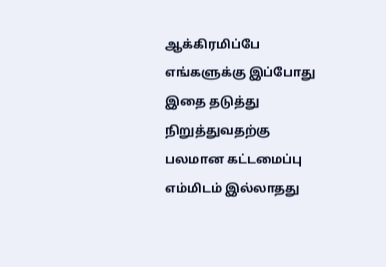ஆக்கிரமிப்பே எங்களுக்கு இப்போது இதை தடுத்து நிறுத்துவதற்கு பலமான கட்டமைப்பு எம்மிடம் இல்லாதது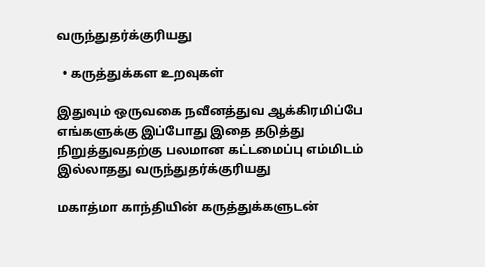வருந்துதர்க்குரியது

  • கருத்துக்கள உறவுகள்

இதுவும் ஒருவகை நவீனத்துவ ஆக்கிரமிப்பே எங்களுக்கு இப்போது இதை தடுத்து நிறுத்துவதற்கு பலமான கட்டமைப்பு எம்மிடம் இல்லாதது வருந்துதர்க்குரியது

மகாத்மா காந்தியின் கருத்துக்களுடன்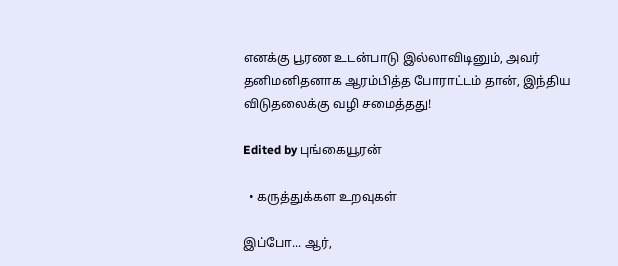எனக்கு பூரண உடன்பாடு இல்லாவிடினும், அவர் தனிமனிதனாக ஆரம்பித்த போராட்டம் தான், இந்திய விடுதலைக்கு வழி சமைத்தது!

Edited by புங்கையூரன்

  • கருத்துக்கள உறவுகள்

இப்போ... ஆர்,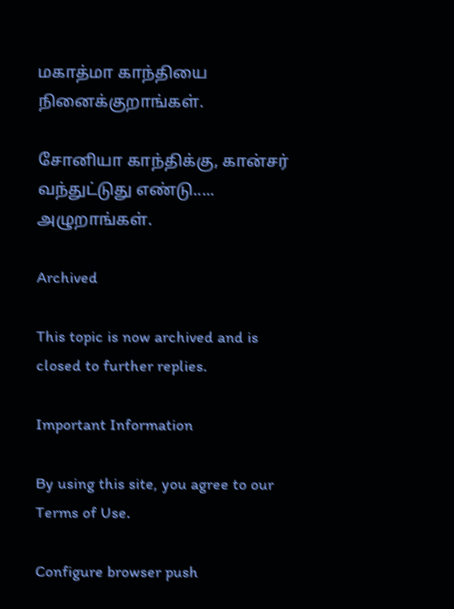மகாத்மா காந்தியை நினைக்குறாங்கள்.

சோனியா காந்திக்கு, கான்சர் வந்துட்டுது எண்டு..... அழுறாங்கள்.

Archived

This topic is now archived and is closed to further replies.

Important Information

By using this site, you agree to our Terms of Use.

Configure browser push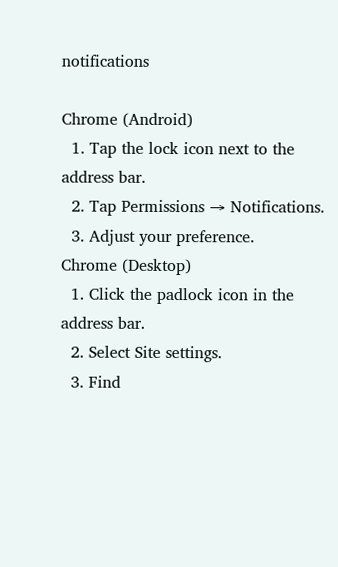notifications

Chrome (Android)
  1. Tap the lock icon next to the address bar.
  2. Tap Permissions → Notifications.
  3. Adjust your preference.
Chrome (Desktop)
  1. Click the padlock icon in the address bar.
  2. Select Site settings.
  3. Find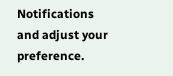Notifications and adjust your preference.